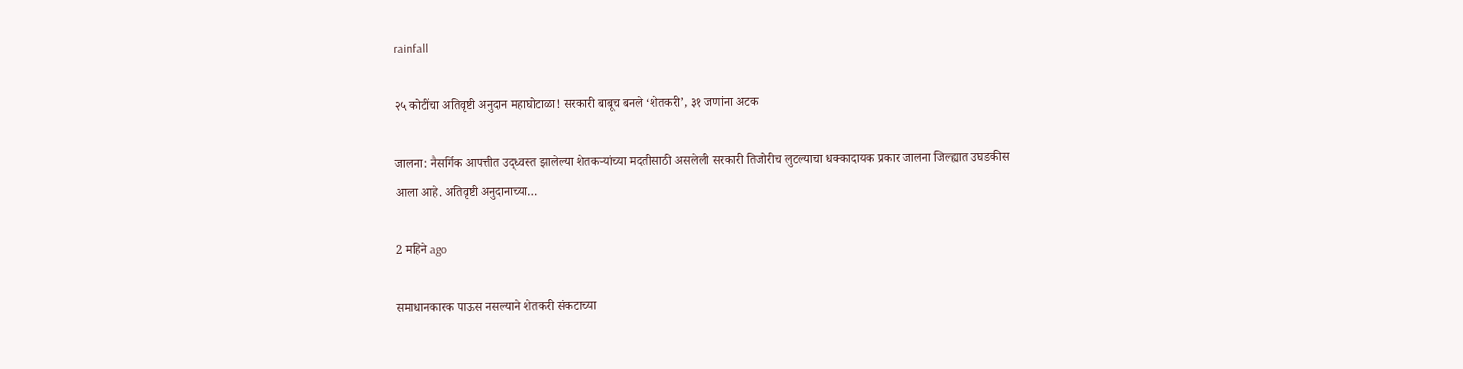rainfall

२५ कोटींचा अतिवृष्टी अनुदान महाघोटाळा! सरकारी बाबूच बनले ‘शेतकरी’, ३१ जणांना अटक

जालना: नैसर्गिक आपत्तीत उद्ध्वस्त झालेल्या शेतकऱ्यांच्या मदतीसाठी असलेली सरकारी तिजोरीच लुटल्याचा धक्कादायक प्रकार जालना जिल्ह्यात उघडकीस आला आहे. अतिवृष्टी अनुदानाच्या…

2 महिने ago

समाधानकारक पाऊस नसल्याने शेतकरी संकटाच्या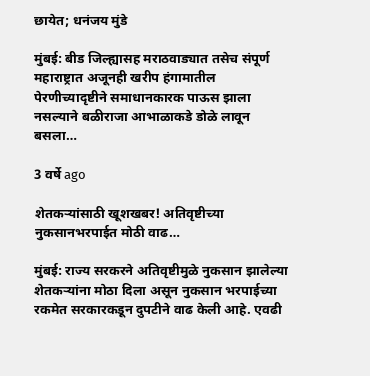छायेत; धनंजय मुंडे

मुंबई: बीड जिल्ह्यासह मराठवाड्यात तसेच संपूर्ण महाराष्ट्रात अजूनही खरीप हंगामातील पेरणीच्यादृष्टीने समाधानकारक पाऊस झाला नसल्याने बळीराजा आभाळाकडे डोळे लावून बसला…

3 वर्षे ago

शेतकऱ्यांसाठी खूशखबर! अतिवृष्टीच्या नुकसानभरपाईत मोठी वाढ…

मुंबई: राज्य सरकरने अतिवृष्टीमुळे नुकसान झालेल्या शेतकऱ्यांना मोठा दिला असून नुकसान भरपाईच्या रकमेत सरकारकडून दुपटीने वाढ केली आहे. एवढी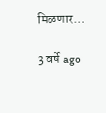मिळणार…

3 वर्षे ago